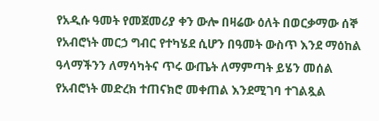የአዲሱ ዓመት የመጀመሪያ ቀን ውሎ በዛሬው ዕለት በወርቃማው ሰኞ የአብሮነት መርኃ ግብር የተካሄደ ሲሆን በዓመት ውስጥ እንደ ማዕከል ዓላማችንን ለማሳካትና ጥሩ ውጤት ለማምጣት ይሄን መሰል የአብሮነት መድረክ ተጠናክሮ መቀጠል እንደሚገባ ተገልጿል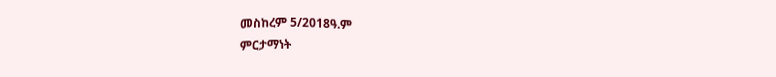መስከረም 5/2018ዓ.ም
ምርታማነት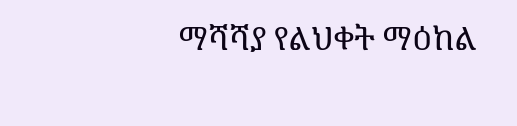ማሻሻያ የልህቀት ማዕከል